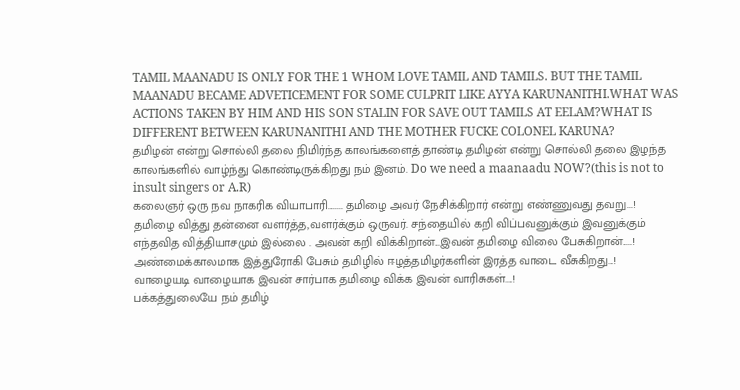TAMIL MAANADU IS ONLY FOR THE 1 WHOM LOVE TAMIL AND TAMILS. BUT THE TAMIL MAANADU BECAME ADVETICEMENT FOR SOME CULPRIT LIKE AYYA KARUNANITHI.WHAT WAS ACTIONS TAKEN BY HIM AND HIS SON STALIN FOR SAVE OUT TAMILS AT EELAM?WHAT IS DIFFERENT BETWEEN KARUNANITHI AND THE MOTHER FUCKE COLONEL KARUNA?
தமிழன் என்று சொல்லி தலை நிமிர்ந்த காலங்களைத் தாண்டி தமிழன் என்று சொல்லி தலை இழந்த காலங்களில் வாழ்ந்து கொண்டிருக்கிறது நம் இனம். Do we need a maanaadu NOW?(this is not to insult singers or A.R)
கலைஞர் ஒரு நவ நாகரிக வியாபாரி........ தமிழை அவர் நேசிக்கிறார் என்று எண்ணுவது தவறு...!
தமிழை வித்து தன்னை வளர்த்த,வளர்க்கும் ஒருவர். சந்தையில் கறி விப்பவனுக்கும் இவனுக்கும் எந்தவித வித்தியாசமும் இல்லை . அவன் கறி விக்கிறான்...இவன் தமிழை விலை பேசுகிறான்.....! அண்மைக்காலமாக இத்துரோகி பேசும் தமிழில் ஈழத்தமிழர்களின் இரத்த வாடை வீசுகிறது...!
வாழையடி வாழையாக இவன் சார்பாக தமிழை விக்க இவன் வாரிசுகள்....!
பக்கத்துலையே நம் தமிழ்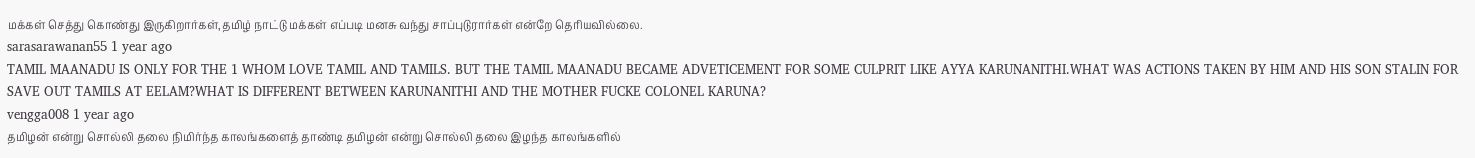மக்கள் செத்து கொண்து இருகிறார்கள்,தமிழ் நாட்டு மக்கள் எப்படி மனசு வந்து சாப்புடுரார்கள் என்றே தெரியவில்லை.
sarasarawanan55 1 year ago
TAMIL MAANADU IS ONLY FOR THE 1 WHOM LOVE TAMIL AND TAMILS. BUT THE TAMIL MAANADU BECAME ADVETICEMENT FOR SOME CULPRIT LIKE AYYA KARUNANITHI.WHAT WAS ACTIONS TAKEN BY HIM AND HIS SON STALIN FOR SAVE OUT TAMILS AT EELAM?WHAT IS DIFFERENT BETWEEN KARUNANITHI AND THE MOTHER FUCKE COLONEL KARUNA?
vengga008 1 year ago
தமிழன் என்று சொல்லி தலை நிமிர்ந்த காலங்களைத் தாண்டி தமிழன் என்று சொல்லி தலை இழந்த காலங்களில்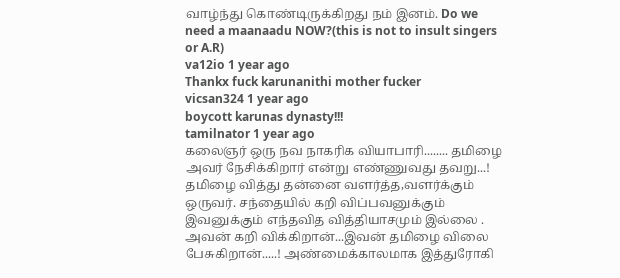வாழ்ந்து கொண்டிருக்கிறது நம் இனம். Do we need a maanaadu NOW?(this is not to insult singers or A.R)
va12io 1 year ago
Thankx fuck karunanithi mother fucker
vicsan324 1 year ago
boycott karunas dynasty!!!
tamilnator 1 year ago
கலைஞர் ஒரு நவ நாகரிக வியாபாரி........ தமிழை அவர் நேசிக்கிறார் என்று எண்ணுவது தவறு...!
தமிழை வித்து தன்னை வளர்த்த,வளர்க்கும் ஒருவர். சந்தையில் கறி விப்பவனுக்கும் இவனுக்கும் எந்தவித வித்தியாசமும் இல்லை . அவன் கறி விக்கிறான்...இவன் தமிழை விலை பேசுகிறான்.....! அண்மைக்காலமாக இத்துரோகி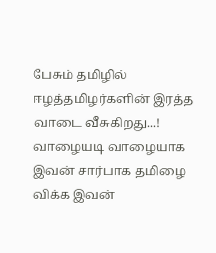பேசும் தமிழில் ஈழத்தமிழர்களின் இரத்த வாடை வீசுகிறது...!
வாழையடி வாழையாக இவன் சார்பாக தமிழை விக்க இவன்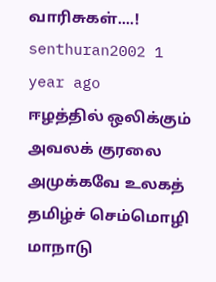வாரிசுகள்....!
senthuran2002 1 year ago
ஈழத்தில் ஒலிக்கும் அவலக் குரலை அமுக்கவே உலகத் தமிழ்ச் செம்மொழி மாநாடு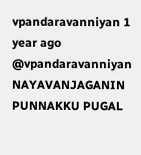vpandaravanniyan 1 year ago
@vpandaravanniyan NAYAVANJAGANIN PUNNAKKU PUGAL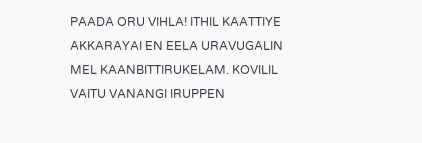PAADA ORU VIHLA! ITHIL KAATTIYE AKKARAYAI EN EELA URAVUGALIN MEL KAANBITTIRUKELAM. KOVILIL VAITU VANANGI IRUPPEN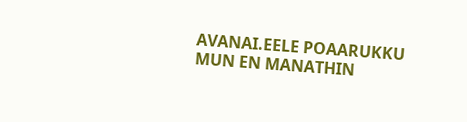AVANAI.EELE POAARUKKU MUN EN MANATHIN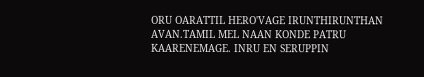ORU OARATTIL HERO'VAGE IRUNTHIRUNTHAN AVAN.TAMIL MEL NAAN KONDE PATRU KAARENEMAGE. INRU EN SERUPPIN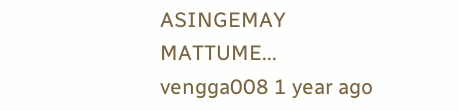ASINGEMAY MATTUME...
vengga008 1 year ago